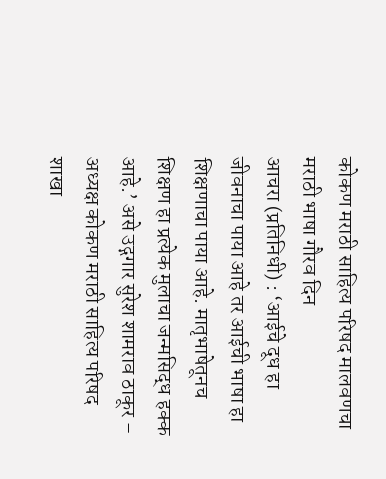कोकण मराठी साहित्य परिषद मालवणचा मराठी भाषा गौरव दिन
आचरा (प्रतिनिधी) : ‘आईचे दूध हा जीवनाचा पाया आहे तर आईची भाषा हा शिक्षणाचा पाया आहे. मातृभाषेतूनच शिक्षण हा प्रत्येक मुलाचा जन्मसिद्ध हक्क आहे.’ असे उद्गगार सुरेश शामराव ठाकूर – अध्यक्ष कोकण मराठी साहित्य परिषद शाखा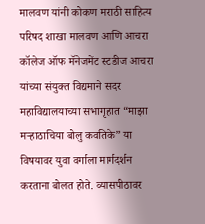मालवण यांनी कोकण मराठी साहित्य परिषद शाखा मालवण आणि आचरा कॉलेज ऑफ मॅनेजमेंट स्टडीज आचरा यांच्या संयुक्त विद्यमाने सदर महाविद्यालयाच्या सभागृहात “माझा मऱ्हाठाचिया बोलु कवतिके” या विषयावर युवा वर्गाला मार्गदर्शन करताना बोलत होते. व्यासपीठावर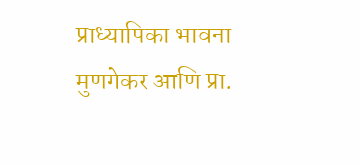प्राध्यापिका भावना मुणगेकर आणि प्रा.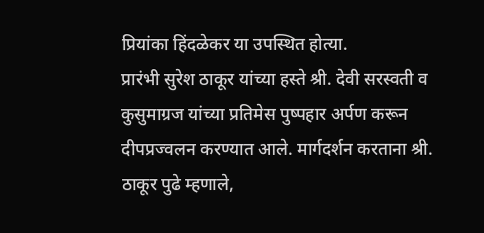प्रियांका हिंदळेकर या उपस्थित होत्या.
प्रारंभी सुरेश ठाकूर यांच्या हस्ते श्री. देवी सरस्वती व कुसुमाग्रज यांच्या प्रतिमेस पुष्पहार अर्पण करून दीपप्रज्वलन करण्यात आले. मार्गदर्शन करताना श्री. ठाकूर पुढे म्हणाले,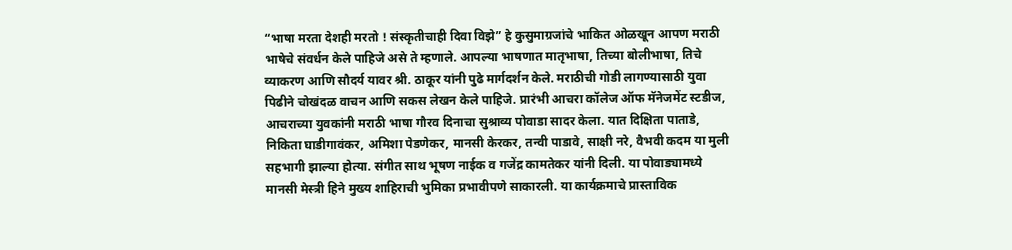“भाषा मरता देशही मरतो ! संस्कृतीचाही दिवा विझे” हे कुसुमाग्रजांचे भाकित ओळखून आपण मराठी भाषेचे संवर्धन केले पाहिजे असे ते म्हणाले. आपल्या भाषणात मातृभाषा, तिच्या बोलीभाषा, तिचे व्याकरण आणि सौदर्य यावर श्री. ठाकूर यांनी पुढे मार्गदर्शन केले. मराठीची गोडी लागण्यासाठी युवा पिढीने चोखंदळ वाचन आणि सकस लेखन केले पाहिजे. प्रारंभी आचरा कॉलेज ऑफ मॅनेजमेंट स्टडीज, आचराच्या युवकांनी मराठी भाषा गौरव दिनाचा सुश्राव्य पोवाडा सादर केला. यात दिक्षिता पाताडे, निकिता घाडीगावंकर, अमिशा पेडणेकर, मानसी केरकर, तन्वी पाडावे, साक्षी नरे, वैभवी कदम या मुली सहभागी झाल्या होत्या. संगीत साथ भूषण नाईक व गजेंद्र कामतेकर यांनी दिली. या पोवाड्यामध्ये मानसी मेस्त्री हिने मुख्य शाहिराची भुमिका प्रभावीपणे साकारली. या कार्यक्रमाचे प्रास्ताविक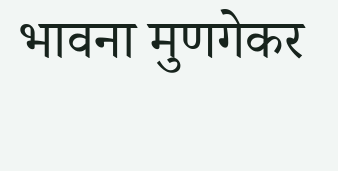भावना मुणगेकर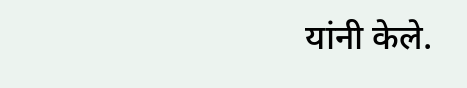यांनी केले.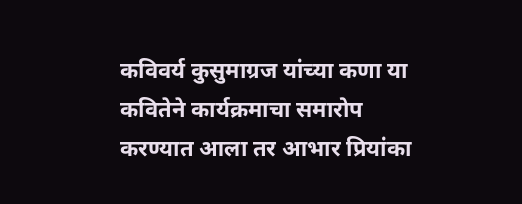कविवर्य कुसुमाग्रज यांच्या कणा या कवितेने कार्यक्रमाचा समारोप करण्यात आला तर आभार प्रियांका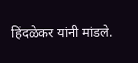हिंदळेकर यांनी मांडले.